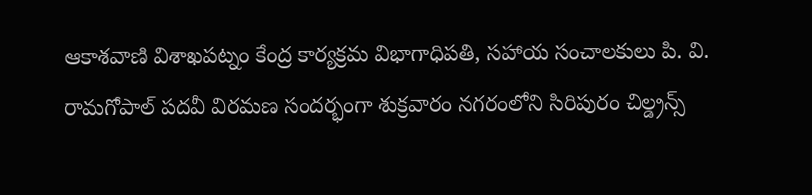ఆకాశవాణి విశాఖపట్నం కేంద్ర కార్యక్రమ విభాగాధిపతి, సహాయ సంచాలకులు పి. వి. రామగోపాల్ పదవీ విరమణ సందర్భంగా శుక్రవారం నగరంలోని సిరిపురం చిల్డ్రన్స్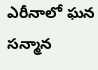ఎరీనాలో ఘన సన్మాన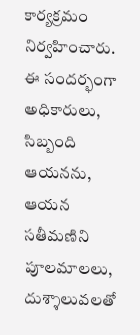కార్యక్రమం నిర్వహించారు. ఈ సందర్భంగా అధికారులు, సిబ్బంది ఆయనను, ఆయన సతీమణిని పూలమాలలు, దుశ్శాలువలతో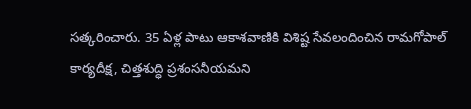సత్కరించారు. 35 ఏళ్ల పాటు ఆకాశవాణికి విశిష్ట సేవలందించిన రామగోపాల్ కార్యదీక్ష, చిత్తశుద్ధి ప్రశంసనీయమని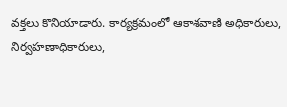వక్తలు కొనియాడారు. కార్యక్రమంలో ఆకాశవాణి అధికారులు, నిర్వహణాధికారులు,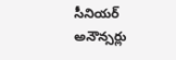సీనియర్ అనౌన్సర్లు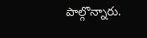పాల్గొన్నారు.